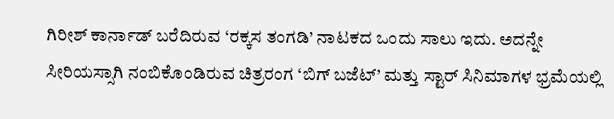ಗಿರೀಶ್ ಕಾರ್ನಾಡ್ ಬರೆದಿರುವ ‘ರಕ್ಕಸ ತಂಗಡಿ’ ನಾಟಕದ ಒಂದು ಸಾಲು ಇದು. ಅದನ್ನೇ ಸೀರಿಯಸ್ಸಾಗಿ ನಂಬಿಕೊಂಡಿರುವ ಚಿತ್ರರಂಗ ‘ಬಿಗ್ ಬಜೆಟ್’ ಮತ್ತು ಸ್ಟಾರ್‌ ಸಿನಿಮಾಗಳ ಭ್ರಮೆಯಲ್ಲಿ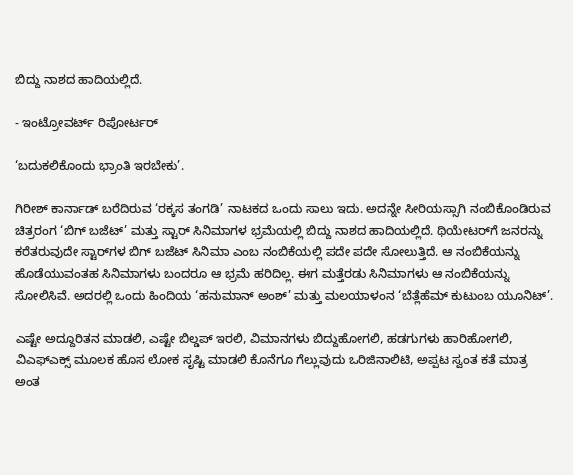ಬಿದ್ದು ನಾಶದ ಹಾದಿಯಲ್ಲಿದೆ.

- ಇಂಟ್ರೋವರ್ಟ್ ರಿಪೋರ್ಟರ್

‘ಬದುಕಲಿಕೊಂದು ಭ್ರಾಂತಿ ಇರಬೇಕು’.

ಗಿರೀಶ್ ಕಾರ್ನಾಡ್ ಬರೆದಿರುವ ‘ರಕ್ಕಸ ತಂಗಡಿ’ ನಾಟಕದ ಒಂದು ಸಾಲು ಇದು. ಅದನ್ನೇ ಸೀರಿಯಸ್ಸಾಗಿ ನಂಬಿಕೊಂಡಿರುವ ಚಿತ್ರರಂಗ ‘ಬಿಗ್ ಬಜೆಟ್’ ಮತ್ತು ಸ್ಟಾರ್‌ ಸಿನಿಮಾಗಳ ಭ್ರಮೆಯಲ್ಲಿ ಬಿದ್ದು ನಾಶದ ಹಾದಿಯಲ್ಲಿದೆ. ಥಿಯೇಟರ್‌ಗೆ ಜನರನ್ನು ಕರೆತರುವುದೇ ಸ್ಟಾರ್‌ಗಳ ಬಿಗ್‌ ಬಜೆಟ್ ಸಿನಿಮಾ ಎಂಬ ನಂಬಿಕೆಯಲ್ಲಿ ಪದೇ ಪದೇ ಸೋಲುತ್ತಿದೆ. ಆ ನಂಬಿಕೆಯನ್ನು ಹೊಡೆಯುವಂತಹ ಸಿನಿಮಾಗಳು ಬಂದರೂ ಆ ಭ್ರಮೆ ಹರಿದಿಲ್ಲ. ಈಗ ಮತ್ತೆರಡು ಸಿನಿಮಾಗಳು ಆ ನಂಬಿಕೆಯನ್ನು ಸೋಲಿಸಿವೆ. ಅದರಲ್ಲಿ ಒಂದು ಹಿಂದಿಯ ‘ಹನುಮಾನ್ ಅಂಶ್’ ಮತ್ತು ಮಲಯಾಳಂನ ‘ಬೆತ್ಲೆಹೆಮ್ ಕುಟುಂಬ ಯೂನಿಟ್’.

ಎಷ್ಟೇ ಅದ್ದೂರಿತನ ಮಾಡಲಿ, ಎಷ್ಟೇ ಬಿಲ್ಡಪ್‌ ಇರಲಿ, ವಿಮಾನಗಳು ಬಿದ್ದುಹೋಗಲಿ, ಹಡಗುಗಳು ಹಾರಿಹೋಗಲಿ, ವಿಎಫ್‌ಎಕ್ಸ್‌ ಮೂಲಕ ಹೊಸ ಲೋಕ ಸೃಷ್ಟಿ ಮಾಡಲಿ ಕೊನೆಗೂ ಗೆಲ್ಲುವುದು ಒರಿಜಿನಾಲಿಟಿ, ಅಪ್ಪಟ ಸ್ವಂತ ಕತೆ ಮಾತ್ರ ಅಂತ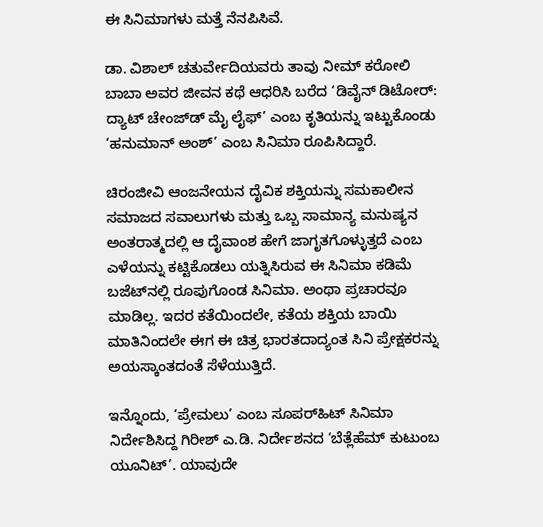ಈ ಸಿನಿಮಾಗಳು ಮತ್ತೆ ನೆನಪಿಸಿವೆ.

ಡಾ. ವಿಶಾಲ್ ಚತುರ್ವೇದಿಯವರು ತಾವು ನೀಮ್ ಕರೋಲಿ ಬಾಬಾ ಅವರ ಜೀವನ ಕಥೆ ಆಧರಿಸಿ ಬರೆದ ‘ಡಿವೈನ್ ಡಿಟೋರ್: ದ್ಯಾಟ್ ಚೇಂಜ್‌ಡ್‌ ಮೈ ಲೈಫ್‌’ ಎಂಬ ಕೃತಿಯನ್ನು ಇಟ್ಟುಕೊಂಡು ‘ಹನುಮಾನ್ ಅಂಶ್’ ಎಂಬ ಸಿನಿಮಾ ರೂಪಿಸಿದ್ದಾರೆ.

ಚಿರಂಜೀವಿ ಆಂಜನೇಯನ ದೈವಿಕ ಶಕ್ತಿಯನ್ನು ಸಮಕಾಲೀನ ಸಮಾಜದ ಸವಾಲುಗಳು ಮತ್ತು ಒಬ್ಬ ಸಾಮಾನ್ಯ ಮನುಷ್ಯನ ಅಂತರಾತ್ಮದಲ್ಲಿ ಆ ದೈವಾಂಶ ಹೇಗೆ ಜಾಗೃತಗೊಳ್ಳುತ್ತದೆ ಎಂಬ ಎಳೆಯನ್ನು ಕಟ್ಟಿಕೊಡಲು ಯತ್ನಿಸಿರುವ ಈ ಸಿನಿಮಾ ಕಡಿಮೆ ಬಜೆಟ್‌ನಲ್ಲಿ ರೂಪುಗೊಂಡ ಸಿನಿಮಾ. ಅಂಥಾ ಪ್ರಚಾರವೂ ಮಾಡಿಲ್ಲ. ಇದರ ಕತೆಯಿಂದಲೇ, ಕತೆಯ ಶಕ್ತಿಯ ಬಾಯಿ ಮಾತಿನಿಂದಲೇ ಈಗ ಈ ಚಿತ್ರ ಭಾರತದಾದ್ಯಂತ ಸಿನಿ ಪ್ರೇಕ್ಷಕರನ್ನು ಅಯಸ್ಕಾಂತದಂತೆ ಸೆಳೆಯುತ್ತಿದೆ.

ಇನ್ನೊಂದು, ‘ಪ್ರೇಮಲು’ ಎಂಬ ಸೂಪರ್‌ಹಿಟ್‌ ಸಿನಿಮಾ ನಿರ್ದೇಶಿಸಿದ್ದ ಗಿರೀಶ್‌ ಎ.ಡಿ. ನಿರ್ದೇಶನದ ‘ಬೆತ್ಲೆಹೆಮ್ ಕುಟುಂಬ ಯೂನಿಟ್’. ಯಾವುದೇ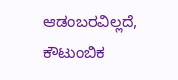ಆಡಂಬರವಿಲ್ಲದೆ, ಕೌಟುಂಬಿಕ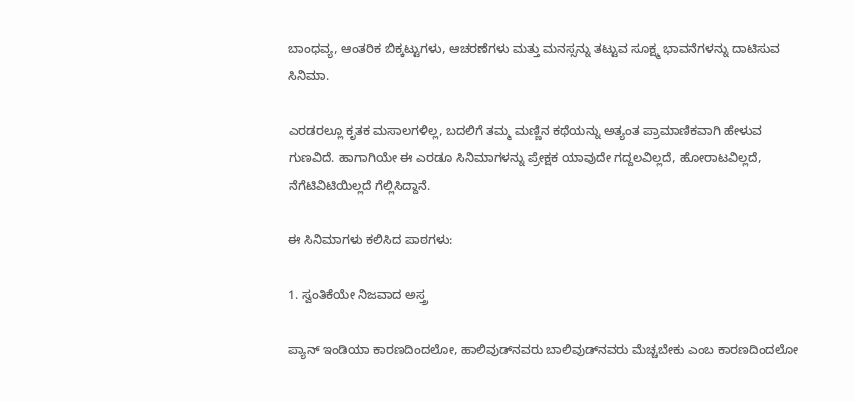ಬಾಂಧವ್ಯ, ಆಂತರಿಕ ಬಿಕ್ಕಟ್ಟುಗಳು, ಆಚರಣೆಗಳು ಮತ್ತು ಮನಸ್ಸನ್ನು ತಟ್ಟುವ ಸೂಕ್ಷ್ಮ ಭಾವನೆಗಳನ್ನು ದಾಟಿಸುವ ಸಿನಿಮಾ.

ಎರಡರಲ್ಲೂ ಕೃತಕ ಮಸಾಲಗಳಿಲ್ಲ, ಬದಲಿಗೆ ತಮ್ಮ ಮಣ್ಣಿನ ಕಥೆಯನ್ನು ಅತ್ಯಂತ ಪ್ರಾಮಾಣಿಕವಾಗಿ ಹೇಳುವ ಗುಣವಿದೆ. ಹಾಗಾಗಿಯೇ ಈ ಎರಡೂ ಸಿನಿಮಾಗಳನ್ನು ಪ್ರೇಕ್ಷಕ ಯಾವುದೇ ಗದ್ದಲವಿಲ್ಲದೆ, ಹೋರಾಟವಿಲ್ಲದೆ, ನೆಗೆಟಿವಿಟಿಯಿಲ್ಲದೆ ಗೆಲ್ಲಿಸಿದ್ದಾನೆ.

ಈ ಸಿನಿಮಾಗಳು ಕಲಿಸಿದ ಪಾಠಗಳು:

1. ಸ್ವಂತಿಕೆಯೇ ನಿಜವಾದ ಅಸ್ತ್ರ

ಪ್ಯಾನ್ ಇಂಡಿಯಾ ಕಾರಣದಿಂದಲೋ, ಹಾಲಿವುಡ್‌ನವರು ಬಾಲಿವುಡ್‌ನವರು ಮೆಚ್ಚಬೇಕು ಎಂಬ ಕಾರಣದಿಂದಲೋ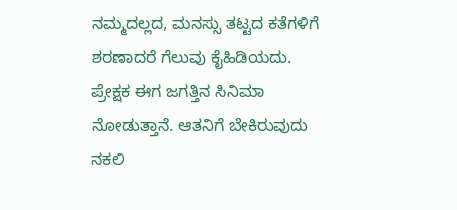ನಮ್ಮದಲ್ಲದ, ಮನಸ್ಸು ತಟ್ಟದ ಕತೆಗಳಿಗೆ ಶರಣಾದರೆ ಗೆಲುವು ಕೈಹಿಡಿಯದು. ಪ್ರೇಕ್ಷಕ ಈಗ ಜಗತ್ತಿನ ಸಿನಿಮಾ ನೋಡುತ್ತಾನೆ. ಆತನಿಗೆ ಬೇಕಿರುವುದು ನಕಲಿ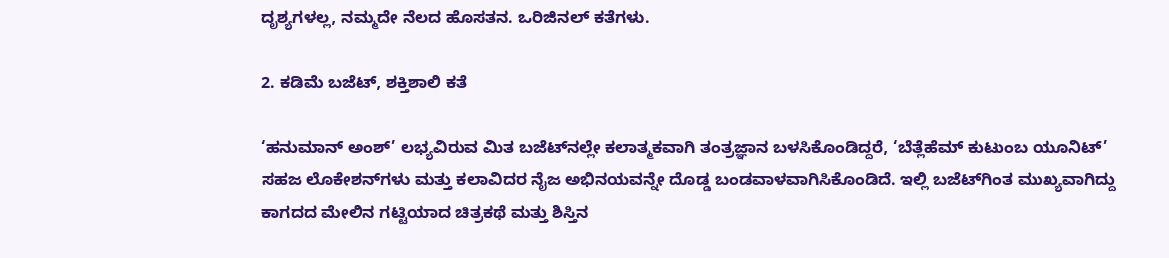ದೃಶ್ಯಗಳಲ್ಲ, ನಮ್ಮದೇ ನೆಲದ ಹೊಸತನ. ಒರಿಜಿನಲ್ ಕತೆಗಳು.

2. ಕಡಿಮೆ ಬಜೆಟ್, ಶಕ್ತಿಶಾಲಿ ಕತೆ

‘ಹನುಮಾನ್ ಅಂಶ್’ ಲಭ್ಯವಿರುವ ಮಿತ ಬಜೆಟ್‌ನಲ್ಲೇ ಕಲಾತ್ಮಕವಾಗಿ ತಂತ್ರಜ್ಞಾನ ಬಳಸಿಕೊಂಡಿದ್ದರೆ, ‘ಬೆತ್ಲೆಹೆಮ್ ಕುಟುಂಬ ಯೂನಿಟ್’ ಸಹಜ ಲೊಕೇಶನ್‌ಗಳು ಮತ್ತು ಕಲಾವಿದರ ನೈಜ ಅಭಿನಯವನ್ನೇ ದೊಡ್ಡ ಬಂಡವಾಳವಾಗಿಸಿಕೊಂಡಿದೆ. ಇಲ್ಲಿ ಬಜೆಟ್‌ಗಿಂತ ಮುಖ್ಯವಾಗಿದ್ದು ಕಾಗದದ ಮೇಲಿನ ಗಟ್ಟಿಯಾದ ಚಿತ್ರಕಥೆ ಮತ್ತು ಶಿಸ್ತಿನ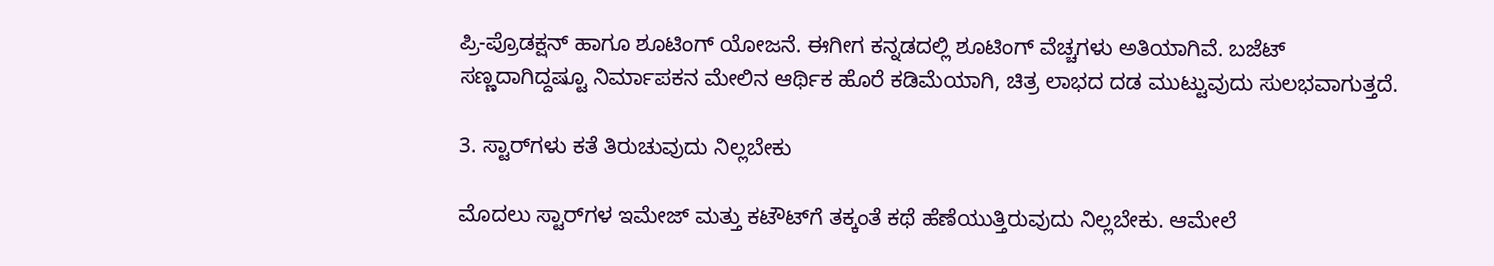ಪ್ರಿ-ಪ್ರೊಡಕ್ಷನ್ ಹಾಗೂ ಶೂಟಿಂಗ್ ಯೋಜನೆ. ಈಗೀಗ ಕನ್ನಡದಲ್ಲಿ ಶೂಟಿಂಗ್ ವೆಚ್ಚಗಳು ಅತಿಯಾಗಿವೆ. ಬಜೆಟ್ ಸಣ್ಣದಾಗಿದ್ದಷ್ಟೂ ನಿರ್ಮಾಪಕನ ಮೇಲಿನ ಆರ್ಥಿಕ ಹೊರೆ ಕಡಿಮೆಯಾಗಿ, ಚಿತ್ರ ಲಾಭದ ದಡ ಮುಟ್ಟುವುದು ಸುಲಭವಾಗುತ್ತದೆ.

3. ಸ್ಟಾರ್‌ಗಳು ಕತೆ ತಿರುಚುವುದು ನಿಲ್ಲಬೇಕು

ಮೊದಲು ಸ್ಟಾರ್‌ಗಳ ಇಮೇಜ್ ಮತ್ತು ಕಟೌಟ್‌ಗೆ ತಕ್ಕಂತೆ ಕಥೆ ಹೆಣೆಯುತ್ತಿರುವುದು ನಿಲ್ಲಬೇಕು. ಆಮೇಲೆ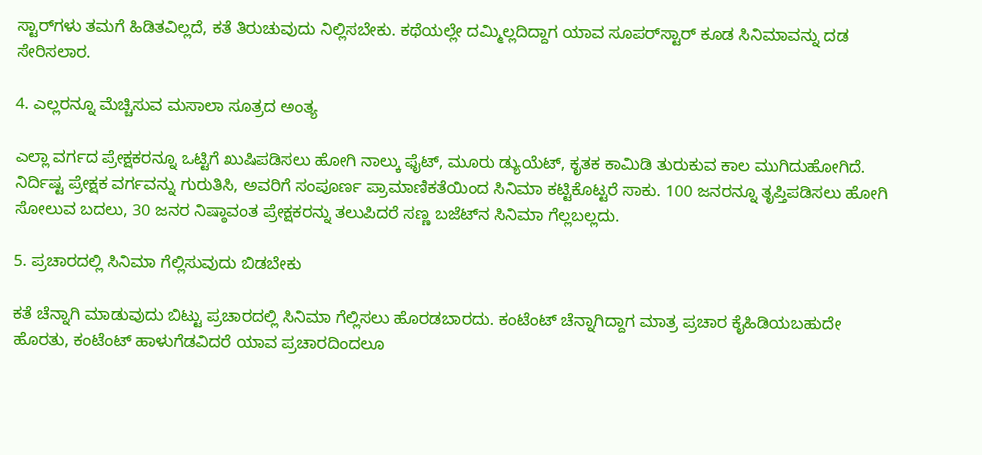ಸ್ಟಾರ್‌ಗಳು ತಮಗೆ ಹಿಡಿತವಿಲ್ಲದೆ, ಕತೆ ತಿರುಚುವುದು ನಿಲ್ಲಿಸಬೇಕು. ಕಥೆಯಲ್ಲೇ ದಮ್ಮಿಲ್ಲದಿದ್ದಾಗ ಯಾವ ಸೂಪರ್‌ಸ್ಟಾರ್ ಕೂಡ ಸಿನಿಮಾವನ್ನು ದಡ ಸೇರಿಸಲಾರ.

4. ಎಲ್ಲರನ್ನೂ ಮೆಚ್ಚಿಸುವ ಮಸಾಲಾ ಸೂತ್ರದ ಅಂತ್ಯ

ಎಲ್ಲಾ ವರ್ಗದ ಪ್ರೇಕ್ಷಕರನ್ನೂ ಒಟ್ಟಿಗೆ ಖುಷಿಪಡಿಸಲು ಹೋಗಿ ನಾಲ್ಕು ಫೈಟ್, ಮೂರು ಡ್ಯುಯೆಟ್, ಕೃತಕ ಕಾಮಿಡಿ ತುರುಕುವ ಕಾಲ ಮುಗಿದುಹೋಗಿದೆ. ನಿರ್ದಿಷ್ಟ ಪ್ರೇಕ್ಷಕ ವರ್ಗವನ್ನು ಗುರುತಿಸಿ, ಅವರಿಗೆ ಸಂಪೂರ್ಣ ಪ್ರಾಮಾಣಿಕತೆಯಿಂದ ಸಿನಿಮಾ ಕಟ್ಟಿಕೊಟ್ಟರೆ ಸಾಕು. 100 ಜನರನ್ನೂ ತೃಪ್ತಿಪಡಿಸಲು ಹೋಗಿ ಸೋಲುವ ಬದಲು, 30 ಜನರ ನಿಷ್ಠಾವಂತ ಪ್ರೇಕ್ಷಕರನ್ನು ತಲುಪಿದರೆ ಸಣ್ಣ ಬಜೆಟ್‌ನ ಸಿನಿಮಾ ಗೆಲ್ಲಬಲ್ಲದು.

5. ಪ್ರಚಾರದಲ್ಲಿ ಸಿನಿಮಾ ಗೆಲ್ಲಿಸುವುದು ಬಿಡಬೇಕು

ಕತೆ ಚೆನ್ನಾಗಿ ಮಾಡುವುದು ಬಿಟ್ಟು ಪ್ರಚಾರದಲ್ಲಿ ಸಿನಿಮಾ ಗೆಲ್ಲಿಸಲು ಹೊರಡಬಾರದು. ಕಂಟೆಂಟ್ ಚೆನ್ನಾಗಿದ್ದಾಗ ಮಾತ್ರ ಪ್ರಚಾರ ಕೈಹಿಡಿಯಬಹುದೇ ಹೊರತು, ಕಂಟೆಂಟ್ ಹಾಳುಗೆಡವಿದರೆ ಯಾವ ಪ್ರಚಾರದಿಂದಲೂ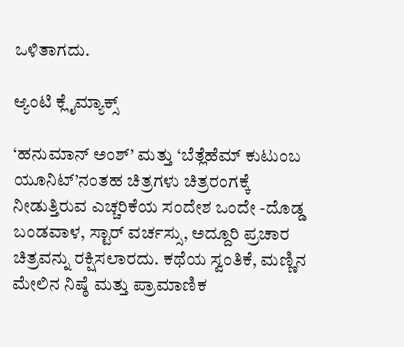ಒಳಿತಾಗದು.

ಆ್ಯಂಟಿ ಕ್ಲೈಮ್ಯಾಕ್ಸ್

‘ಹನುಮಾನ್ ಅಂಶ್’ ಮತ್ತು ‘ಬೆತ್ಲೆಹೆಮ್ ಕುಟುಂಬ ಯೂನಿಟ್’ನಂತಹ ಚಿತ್ರಗಳು ಚಿತ್ರರಂಗಕ್ಕೆ ನೀಡುತ್ತಿರುವ ಎಚ್ಚರಿಕೆಯ ಸಂದೇಶ ಒಂದೇ -ದೊಡ್ಡ ಬಂಡವಾಳ, ಸ್ಟಾರ್‌ ವರ್ಚಸ್ಸು, ಅದ್ದೂರಿ ಪ್ರಚಾರ ಚಿತ್ರವನ್ನು ರಕ್ಷಿಸಲಾರದು. ಕಥೆಯ ಸ್ವಂತಿಕೆ, ಮಣ್ಣಿನ ಮೇಲಿನ ನಿಷ್ಠೆ ಮತ್ತು ಪ್ರಾಮಾಣಿಕ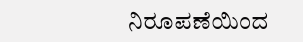ನಿರೂಪಣೆಯಿಂದ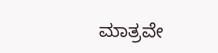ಮಾತ್ರವೇ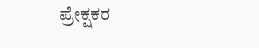ಪ್ರೇಕ್ಷಕರ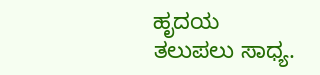ಹೃದಯ ತಲುಪಲು ಸಾಧ್ಯ.